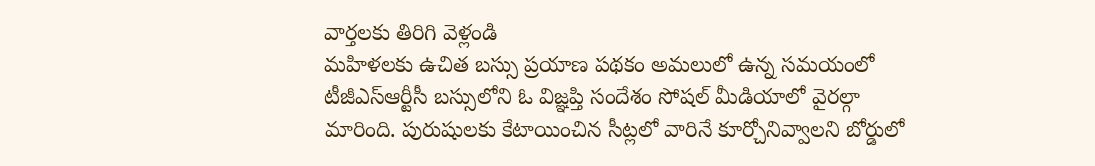వార్తలకు తిరిగి వెళ్లండి
మహిళలకు ఉచిత బస్సు ప్రయాణ పథకం అమలులో ఉన్న సమయంలో టీజీఎస్ఆర్టీసీ బస్సులోని ఓ విజ్ఞప్తి సందేశం సోషల్ మీడియాలో వైరల్గా మారింది. పురుషులకు కేటాయించిన సీట్లలో వారినే కూర్చోనివ్వాలని బోర్డులో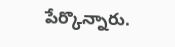పేర్కొన్నారు.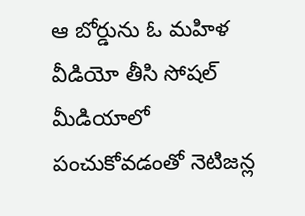ఆ బోర్డును ఓ మహిళ వీడియో తీసి సోషల్ మీడియాలో పంచుకోవడంతో నెటిజన్ల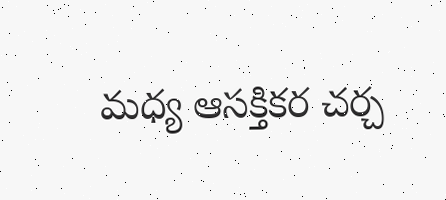మధ్య ఆసక్తికర చర్చ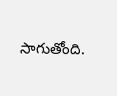సాగుతోంది.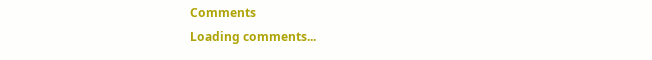Comments
Loading comments...